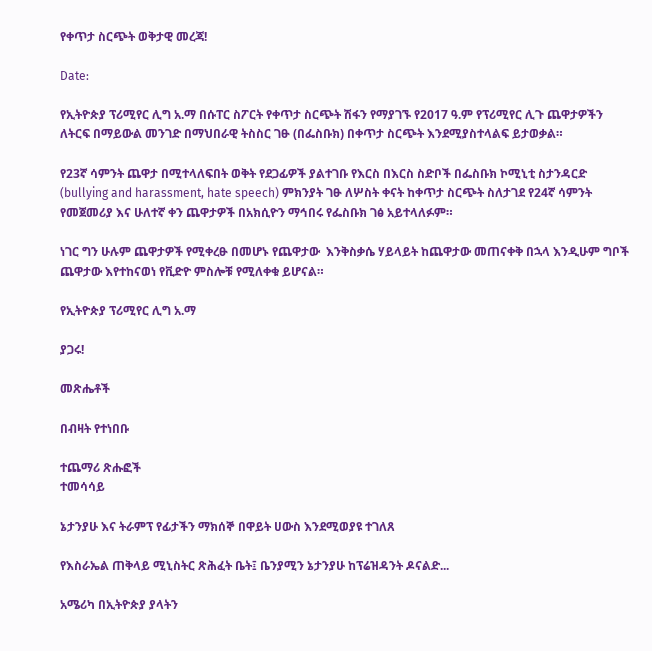የቀጥታ ስርጭት ወቅታዊ መረጃ!

Date:

የኢትዮጵያ ፕሪሚየር ሊግ አ.ማ በሱፐር ስፖርት የቀጥታ ስርጭት ሽፋን የማያገኙ የ2017 ዓ.ም የፕሪሚየር ሊጉ ጨዋታዎችን ለትርፍ በማይውል መንገድ በማህበራዊ ትስስር ገፁ (በፌስቡክ) በቀጥታ ስርጭት እንደሚያስተላልፍ ይታወቃል።

የ23ኛ ሳምንት ጨዋታ በሚተላለፍበት ወቅት የደጋፊዎች ያልተገቡ የእርስ በእርስ ስድቦች በፌስቡክ ኮሚኒቲ ስታንዳርድ (bullying and harassment, hate speech) ምክንያት ገፁ ለሦስት ቀናት ከቀጥታ ስርጭት ስለታገደ የ24ኛ ሳምንት የመጀመሪያ እና ሁለተኛ ቀን ጨዋታዎች በአክሲዮን ማኅበሩ የፌስቡክ ገፅ አይተላለፉም።

ነገር ግን ሁሉም ጨዋታዎች የሚቀረፁ በመሆኑ የጨዋታው  እንቅስቃሴ ሃይላይት ከጨዋታው መጠናቀቅ በኋላ እንዲሁም ግቦች ጨዋታው እየተከናወነ የቪድዮ ምስሎቹ የሚለቀቁ ይሆናል።

የኢትዮጵያ ፕሪሚየር ሊግ አ.ማ

ያጋሩ!

መጽሔቶች

በብዛት የተነበቡ

ተጨማሪ ጽሑፎች
ተመሳሳይ

ኔታንያሁ እና ትራምፕ የፊታችን ማክሰኞ በዋይት ሀውስ እንደሚወያዩ ተገለጸ

የእስራኤል ጠቅላይ ሚኒስትር ጽሕፈት ቤት፤ ቤንያሚን ኔታንያሁ ከፕሬዝዳንት ዶናልድ...

አሜሪካ በኢትዮጵያ ያላትን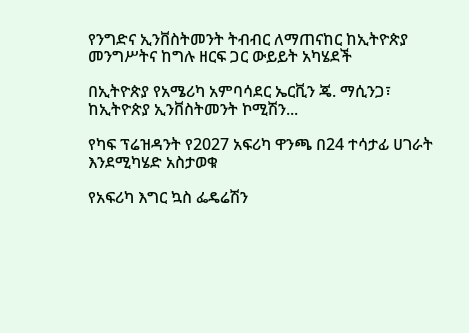የንግድና ኢንቨስትመንት ትብብር ለማጠናከር ከኢትዮጵያ መንግሥትና ከግሉ ዘርፍ ጋር ውይይት አካሄደች

በኢትዮጵያ የአሜሪካ አምባሳደር ኤርቪን ጄ. ማሲንጋ፣ ከኢትዮጵያ ኢንቨስትመንት ኮሚሽን...

የካፍ ፕሬዝዳንት የ2027 አፍሪካ ዋንጫ በ24 ተሳታፊ ሀገራት እንደሚካሄድ አስታወቁ

የአፍሪካ እግር ኳስ ፌዴሬሽን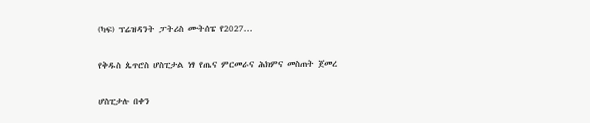(ካፍ) ፕሬዝዳንት ፓትሪስ ሙትሰፔ የ2027...

የቅዱስ ጴጥሮስ ሆስፒታል ነፃ የጤና ምርመራና ሕክምና መስጠት ጀመረ

ሆስፒታሉ በቀን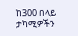ከ300 በላይ ታካሚዎችን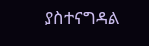ያስተናግዳል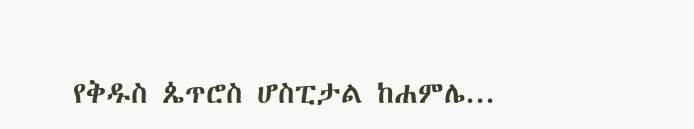የቅዱስ ጴጥሮስ ሆስፒታል ከሐምሌ...